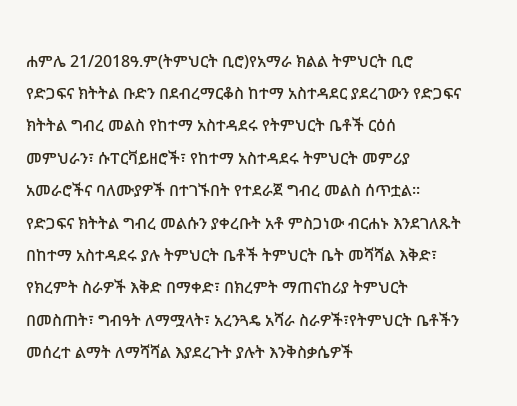ሐምሌ 21/2018ዓ.ም(ትምህርት ቢሮ)የአማራ ክልል ትምህርት ቢሮ የድጋፍና ክትትል ቡድን በደብረማርቆስ ከተማ አስተዳደር ያደረገውን የድጋፍና ክትትል ግብረ መልስ የከተማ አስተዳደሩ የትምህርት ቤቶች ርዕሰ መምህራን፣ ሱፐርቫይዘሮች፣ የከተማ አስተዳደሩ ትምህርት መምሪያ አመራሮችና ባለሙያዎች በተገኙበት የተደራጀ ግብረ መልስ ሰጥቷል፡፡
የድጋፍና ክትትል ግብረ መልሱን ያቀረቡት አቶ ምስጋነው ብርሐኑ እንደገለጹት በከተማ አስተዳደሩ ያሉ ትምህርት ቤቶች ትምህርት ቤት መሻሻል እቅድ፣ የክረምት ስራዎች እቅድ በማቀድ፣ በክረምት ማጠናከሪያ ትምህርት በመስጠት፣ ግብዓት ለማሟላት፣ አረንጓዴ አሻራ ስራዎች፣የትምህርት ቤቶችን መሰረተ ልማት ለማሻሻል እያደረጉት ያሉት እንቅስቃሴዎች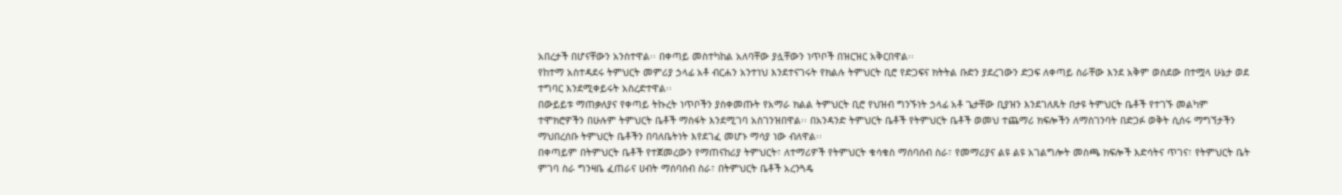አበረታች በሆናቸውን አንስተዋል፡፡ በቀጣይ መስተካከል አለባቸው ያሏቸውን ነጥቦች በዝርዝር አቅርበዋል፡፡
የከተማ አስተዳደሩ ትምህርት መምሪያ ኃላፊ አቶ ብርሐን አንተነህ እንደተናገሩት የክልሉ ትምህርት ቢሮ የድጋፍና ክትትል ቡድን ያደረገውን ድጋፍ ለቀጣይ ስራቸው እንደ አቅም ወስደው በተሟላ ሁኔታ ወደ ተግባር እንደሚቀይሩት አስረድተዋል፡፡
በውይይቱ ማጠቃለያና የቀጣይ ትኩረት ነጥቦችን ያስቀመጡት የአማራ ክልል ትምህርት ቢሮ የህዝብ ግንኙነት ኃላፊ አቶ ጌታቸው ቢያዝን እንደገለጹት በታዩ ትምህርት ቤቶች የተገኙ መልካም ተሞክሮዎችን በሁሉም ትምህርት ቤቶች ማስፋት እንደሚገባ አስገንዝበዋል፡፡ በአንዳንድ ትምህርት ቤቶች የትምህርት ቤቶች ወመህ ተጨማሪ ክፍሎችን ለማስገንባት በድጋፉ ወቅት ሲሰሩ ማግኘታችን ማህበረሰቡ ትምህርት ቤቶችን በባለቤትነት እየደገፈ መሆኑ ማሳያ ነው ብለዋል፡፡
በቀጣይም በትምህርት ቤቶች የተጀመረውን የማጠናከሪያ ትምህርት፣ ለተማሪዎች የትምህርት ቁሳቁስ ማሰባሰብ ስራ፣ የመማሪያና ልዩ ልዩ አገልግሎት መስጫ ክፍሎች እድሳትና ጥገና፣ የትምህርት ቤት ምገባ ስራ ግንዛቤ ፈጠራና ሀብት ማሰባሰብ ስራ፣ በትምህርት ቤቶች አረንጓዴ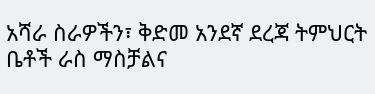አሻራ ስራዎችን፣ ቅድመ አንደኛ ደረጃ ትምህርት ቤቶች ራስ ማስቻልና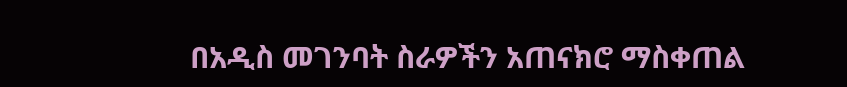በአዲስ መገንባት ስራዎችን አጠናክሮ ማስቀጠል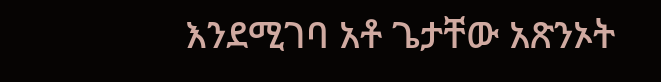እንደሚገባ አቶ ጌታቸው አጽንኦት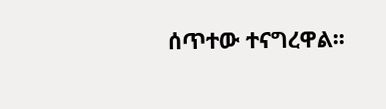ሰጥተው ተናግረዋል፡፡